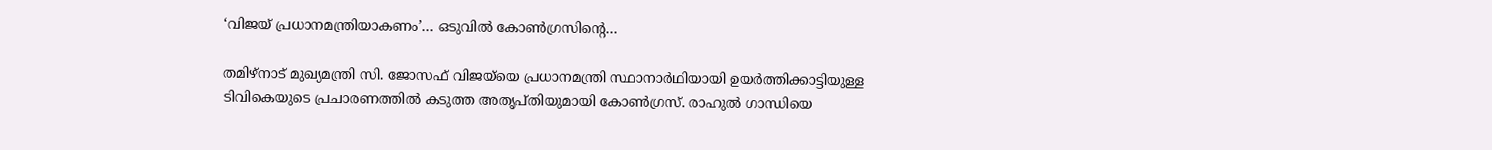‘വിജയ് പ്രധാനമന്ത്രിയാകണം’… ഒടുവിൽ കോൺഗ്രസിന്റെ…

തമിഴ്നാട് മുഖ്യമന്ത്രി സി. ജോസഫ് വിജയ്‌യെ പ്രധാനമന്ത്രി സ്ഥാനാർഥിയായി ഉയർത്തിക്കാട്ടിയുള്ള ടിവികെയുടെ പ്രചാരണത്തിൽ കടുത്ത അതൃപ്തിയുമായി കോൺഗ്രസ്. രാഹുൽ ഗാന്ധിയെ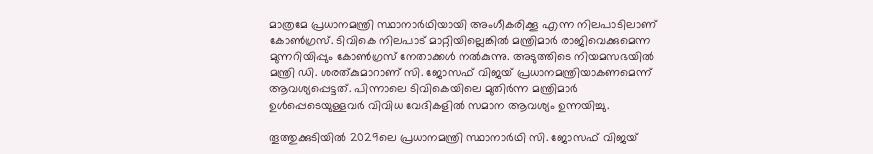മാത്രമേ പ്രധാനമന്ത്രി സ്ഥാനാർഥിയായി അംഗീകരിക്കൂ എന്ന നിലപാടിലാണ് കോൺഗ്രസ്. ടിവികെ നിലപാട് മാറ്റിയില്ലെങ്കിൽ മന്ത്രിമാർ രാജിവെക്കുമെന്ന മുന്നറിയിപ്പും കോൺഗ്രസ് നേതാക്കൾ നൽകുന്നു. അടുത്തിടെ നിയമസഭയിൽ മന്ത്രി ഡി. ശരത്കുമാറാണ് സി. ജോസഫ് വിജയ് പ്രധാനമന്ത്രിയാകണമെന്ന് ആവശ്യപ്പെട്ടത്. പിന്നാലെ ടിവികെയിലെ മുതിർന്ന മന്ത്രിമാർ ഉൾപ്പെടെയുള്ളവർ വിവിധ വേദികളിൽ സമാന ആവശ്യം ഉന്നയിച്ചു.

തൂത്തുക്കുടിയിൽ 2029ലെ പ്രധാനമന്ത്രി സ്ഥാനാർഥി സി. ജോസഫ് വിജയ്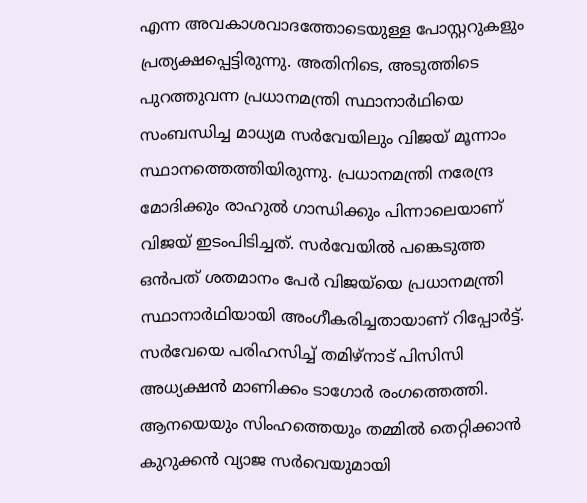എന്ന അവകാശവാദത്തോടെയുള്ള പോസ്റ്ററുകളും പ്രത്യക്ഷപ്പെട്ടിരുന്നു. അതിനിടെ, അടുത്തിടെ പുറത്തുവന്ന പ്രധാനമന്ത്രി സ്ഥാനാർഥിയെ സംബന്ധിച്ച മാധ്യമ സർവേയിലും വിജയ് മൂന്നാം സ്ഥാനത്തെത്തിയിരുന്നു. പ്രധാനമന്ത്രി നരേന്ദ്ര മോദിക്കും രാഹുൽ ഗാന്ധിക്കും പിന്നാലെയാണ് വിജയ് ഇടംപിടിച്ചത്. സർവേയിൽ പങ്കെടുത്ത ഒൻപത് ശതമാനം പേർ വിജയ്‌യെ പ്രധാനമന്ത്രി സ്ഥാനാർഥിയായി അംഗീകരിച്ചതായാണ് റിപ്പോർട്ട്. സർവേയെ പരിഹസിച്ച് തമിഴ്നാട് പിസിസി അധ്യക്ഷൻ മാണിക്കം ടാഗോർ രംഗത്തെത്തി. ആനയെയും സിംഹത്തെയും തമ്മിൽ തെറ്റിക്കാൻ കുറുക്കൻ വ്യാജ സർവെയുമായി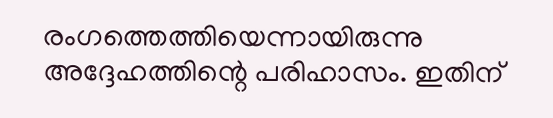രംഗത്തെത്തിയെന്നായിരുന്നു അദ്ദേഹത്തിന്റെ പരിഹാസം. ഇതിന്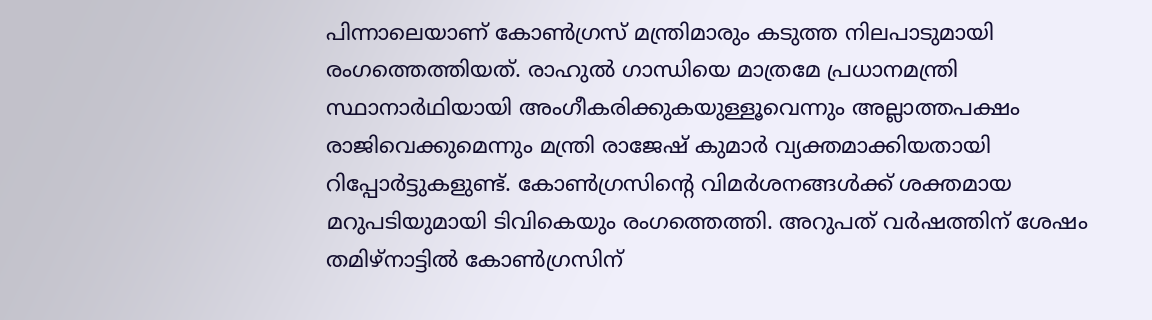പിന്നാലെയാണ് കോൺഗ്രസ് മന്ത്രിമാരും കടുത്ത നിലപാടുമായി രംഗത്തെത്തിയത്. രാഹുൽ ഗാന്ധിയെ മാത്രമേ പ്രധാനമന്ത്രി സ്ഥാനാർഥിയായി അംഗീകരിക്കുകയുള്ളൂവെന്നും അല്ലാത്തപക്ഷം രാജിവെക്കുമെന്നും മന്ത്രി രാജേഷ് കുമാർ വ്യക്തമാക്കിയതായി റിപ്പോർട്ടുകളുണ്ട്. കോൺഗ്രസിന്റെ വിമർശനങ്ങൾക്ക് ശക്തമായ മറുപടിയുമായി ടിവികെയും രംഗത്തെത്തി. അറുപത് വർഷത്തിന് ശേഷം തമിഴ്നാട്ടിൽ കോൺഗ്രസിന്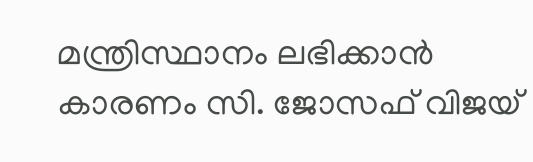മന്ത്രിസ്ഥാനം ലഭിക്കാൻ കാരണം സി. ജോസഫ് വിജയ്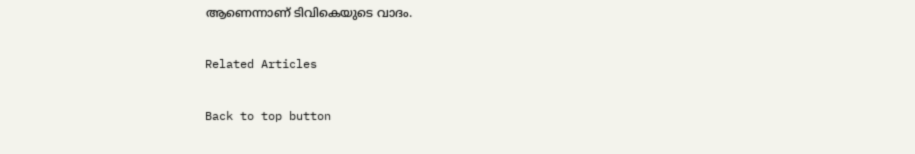ആണെന്നാണ് ടിവികെയുടെ വാദം.

Related Articles

Back to top button